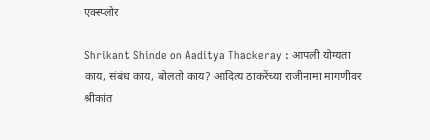एक्स्प्लोर

Shrikant Shinde on Aaditya Thackeray : आपली योग्यता काय, संबंध काय, बोलतो काय? आदित्य ठाकरेंच्या राजीनामा मागणीवर श्रीकांत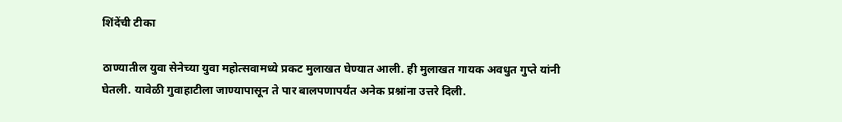शिंदेंची टीका

ठाण्यातील युवा सेनेच्या युवा महोत्सवामध्ये प्रकट मुलाखत घेण्यात आली. ही मुलाखत गायक अवधुत गुप्ते यांनी घेतली. यावेळी गुवाहाटीला जाण्यापासून ते पार बालपणापर्यंत अनेक प्रश्नांना उत्तरे दिली.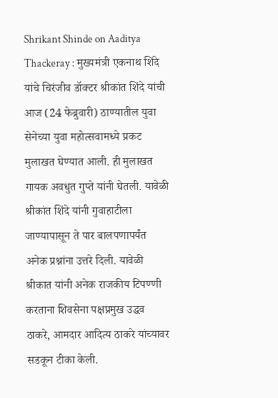Shrikant Shinde on Aaditya Thackeray : मुख्यमंत्री एकनाथ शिंदे यांचे चिरंजीव डॉक्टर श्रीकांत शिंदे यांची आज (24 फेब्रुवारी) ठाण्यातील युवा सेनेच्या युवा महोत्सवामध्ये प्रकट मुलाखत घेण्यात आली. ही मुलाखत गायक अवधुत गुप्ते यांनी घेतली. यावेळी श्रीकांत शिंदे यांनी गुवाहाटीला जाण्यापासून ते पार बालपणापर्यंत अनेक प्रश्नांना उत्तरे दिली. यावेळी श्रीकात यांनी अनेक राजकीय टिपण्णी करताना शिवसेना पक्षप्रमुख उद्धव ठाकरे, आमदार आदित्य ठाकरे यांच्यावर सडकून टीका केली.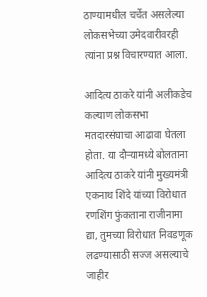ठाण्यामधील चर्चेत असलेल्या लोकसभेच्या उमेदवारीवरही त्यांना प्रश्न विचारण्यात आला.

आदित्य ठाकरे यांनी अलीकडेच कल्याण लोकसभा मतदारसंघाचा आढावा घेतला होता. या दौऱ्यामध्ये बोलताना आदित्य ठाकरे यांनी मुख्यमंत्री एकनाथ शिंदे यांच्या विरोधात रणशिंग फुंकताना राजीनामा द्या, तुमच्या विरोधात निवडणूक लढण्यासाठी सज्ज असल्याचे जाहीर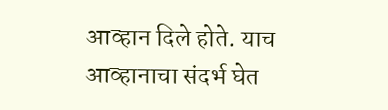आव्हान दिले होते. याच आव्हानाचा संदर्भ घेत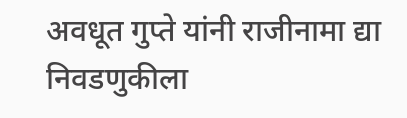अवधूत गुप्ते यांनी राजीनामा द्या निवडणुकीला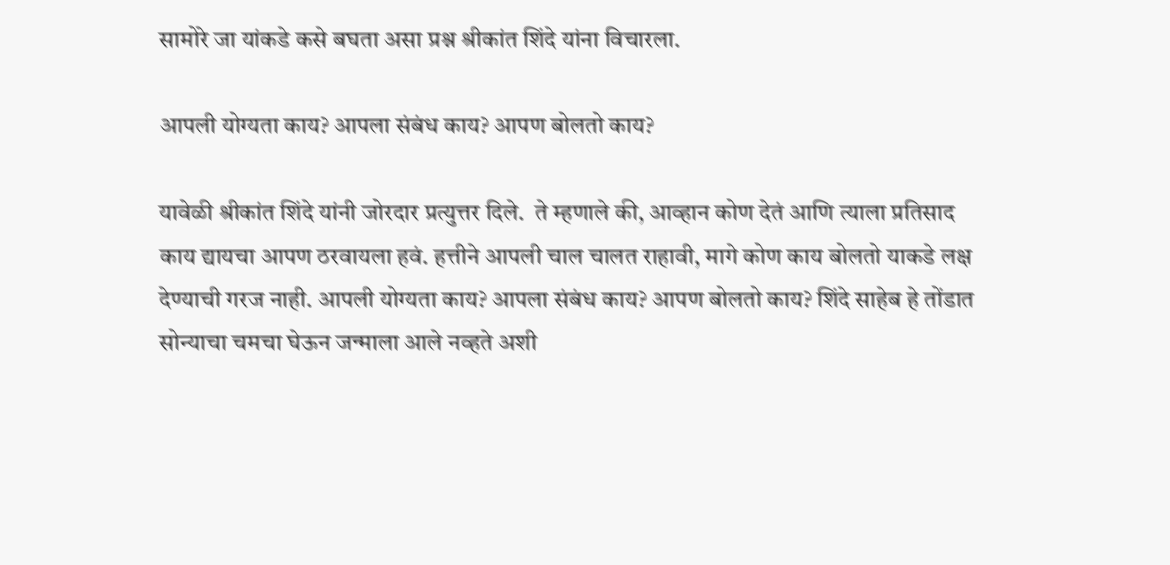सामोरे जा यांकडे कसे बघता असा प्रश्न श्रीकांत शिंदे यांना विचारला.

आपली योग्यता काय? आपला संबंध काय? आपण बोलतो काय?

यावेळी श्रीकांत शिंदे यांनी जोरदार प्रत्युत्तर दिले.  ते म्हणाले की, आव्हान कोण देतं आणि त्याला प्रतिसाद काय द्यायचा आपण ठरवायला हवं. हत्तीने आपली चाल चालत राहावी, मागे कोण काय बोलतो याकडे लक्ष देण्याची गरज नाही. आपली योग्यता काय? आपला संबंध काय? आपण बोलतो काय? शिंदे साहेब हे तोंडात सोन्याचा चमचा घेऊन जन्माला आले नव्हते अशी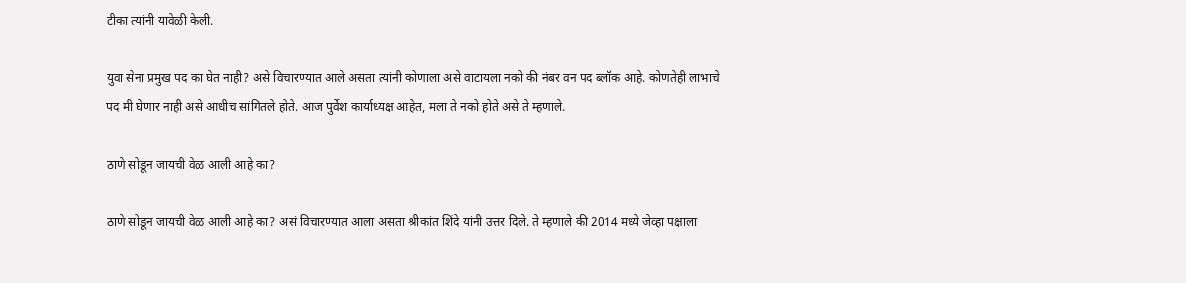टीका त्यांनी यावेळी केली.

युवा सेना प्रमुख पद का घेत नाही? असे विचारण्यात आले असता त्यांनी कोणाला असे वाटायला नको की नंबर वन पद ब्लॉक आहे. कोणतेही लाभाचे पद मी घेणार नाही असे आधीच सांगितले होते. आज पुर्वेश कार्याध्यक्ष आहेत, मला ते नको होते असे ते म्हणाले.

ठाणे सोडून जायची वेळ आली आहे का?

ठाणे सोडून जायची वेळ आली आहे का? असं विचारण्यात आला असता श्रीकांत शिंदे यांनी उत्तर दिले. ते म्हणाले की 2014 मध्ये जेव्हा पक्षाला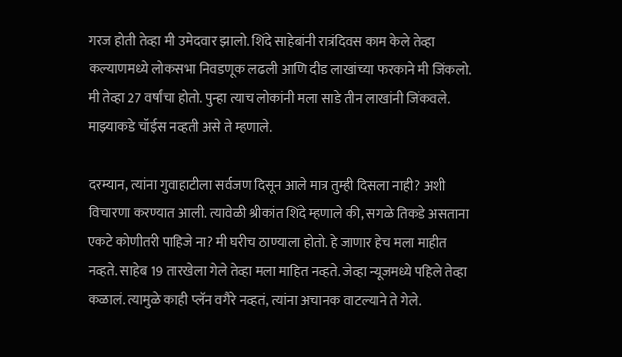गरज होती तेव्हा मी उमेदवार झालो. शिंदे साहेबांनी रात्रंदिवस काम केले तेव्हा कल्याणमध्ये लोकसभा निवडणूक लढली आणि दीड लाखांच्या फरकाने मी जिंकलो. मी तेव्हा 27 वर्षांचा होतो. पुन्हा त्याच लोकांनी मला साडे तीन लाखांनी जिंकवले. माझ्याकडे चॉईस नव्हती असे ते म्हणाले.

दरम्यान, त्यांना गुवाहाटीला सर्वजण दिसून आले मात्र तुम्ही दिसला नाही? अशी विचारणा करण्यात आली. त्यावेळी श्रीकांत शिंदे म्हणाले की, सगळे तिकडे असताना एकटे कोणीतरी पाहिजे ना? मी घरीच ठाण्याला होतो. हे जाणार हेच मला माहीत नव्हते. साहेब 19 तारखेला गेले तेव्हा मला माहित नव्हते. जेव्हा न्यूजमध्ये पहिले तेव्हा कळालं. त्यामुळे काही प्लॅन वगैरे नव्हतं, त्यांना अचानक वाटल्याने ते गेले.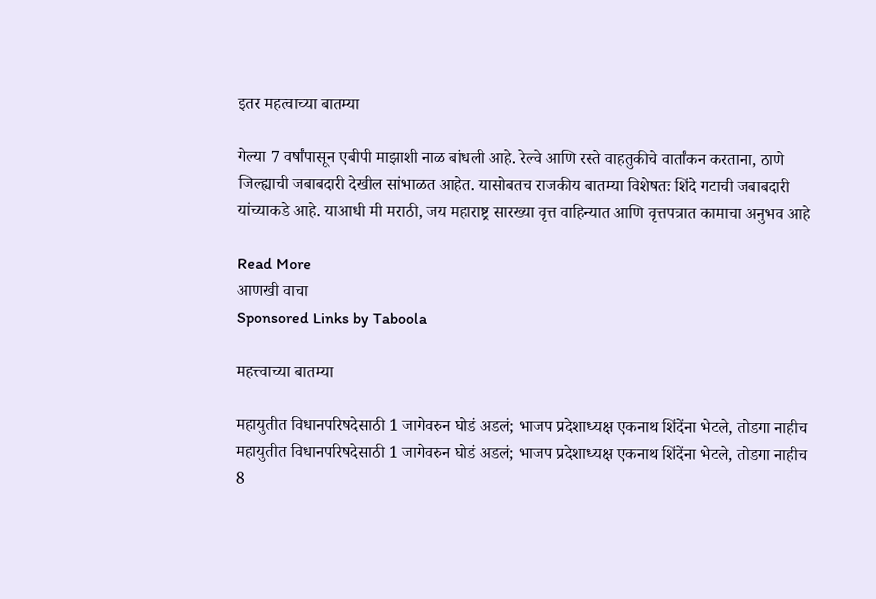इतर महत्वाच्या बातम्या

गेल्या 7 वर्षांपासून एबीपी माझाशी नाळ बांधली आहे. रेल्वे आणि रस्ते वाहतुकीचे वार्तांकन करताना, ठाणे जिल्ह्याची जबाबदारी देखील सांभाळत आहेत. यासोबतच राजकीय बातम्या विशेषतः शिंदे गटाची जबाबदारी यांच्याकडे आहे. याआधी मी मराठी, जय महाराष्ट्र सारख्या वृत्त वाहिन्यात आणि वृत्तपत्रात कामाचा अनुभव आहे

Read More
आणखी वाचा
Sponsored Links by Taboola

महत्त्वाच्या बातम्या

महायुतीत विधानपरिषदेसाठी 1 जागेवरुन घोडं अडलं; भाजप प्रदेशाध्यक्ष एकनाथ शिंदेंना भेटले, तोडगा नाहीच
महायुतीत विधानपरिषदेसाठी 1 जागेवरुन घोडं अडलं; भाजप प्रदेशाध्यक्ष एकनाथ शिंदेंना भेटले, तोडगा नाहीच
8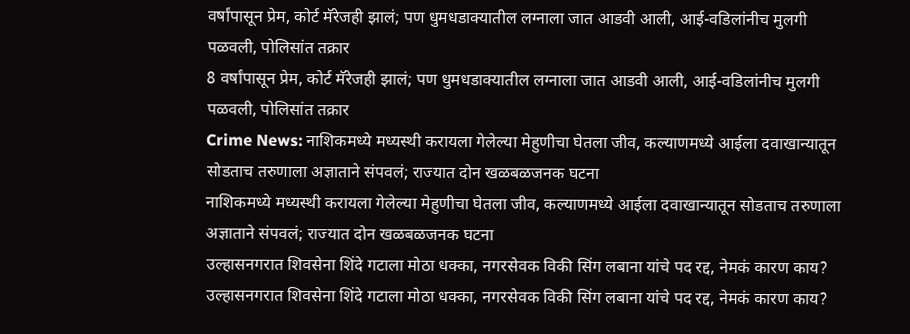वर्षांपासून प्रेम, कोर्ट मॅरेजही झालं; पण धुमधडाक्यातील लग्नाला जात आडवी आली, आई-वडिलांनीच मुलगी पळवली, पोलिसांत तक्रार
8 वर्षांपासून प्रेम, कोर्ट मॅरेजही झालं; पण धुमधडाक्यातील लग्नाला जात आडवी आली, आई-वडिलांनीच मुलगी पळवली, पोलिसांत तक्रार
Crime News: नाशिकमध्ये मध्यस्थी करायला गेलेल्या मेहुणीचा घेतला जीव, कल्याणमध्ये आईला दवाखान्यातून सोडताच तरुणाला अज्ञाताने संपवलं; राज्यात दोन खळबळजनक घटना
नाशिकमध्ये मध्यस्थी करायला गेलेल्या मेहुणीचा घेतला जीव, कल्याणमध्ये आईला दवाखान्यातून सोडताच तरुणाला अज्ञाताने संपवलं; राज्यात दोन खळबळजनक घटना
उल्हासनगरात शिवसेना शिंदे गटाला मोठा धक्का, नगरसेवक विकी सिंग लबाना यांचे पद रद्द, नेमकं कारण काय?
उल्हासनगरात शिवसेना शिंदे गटाला मोठा धक्का, नगरसेवक विकी सिंग लबाना यांचे पद रद्द, नेमकं कारण काय?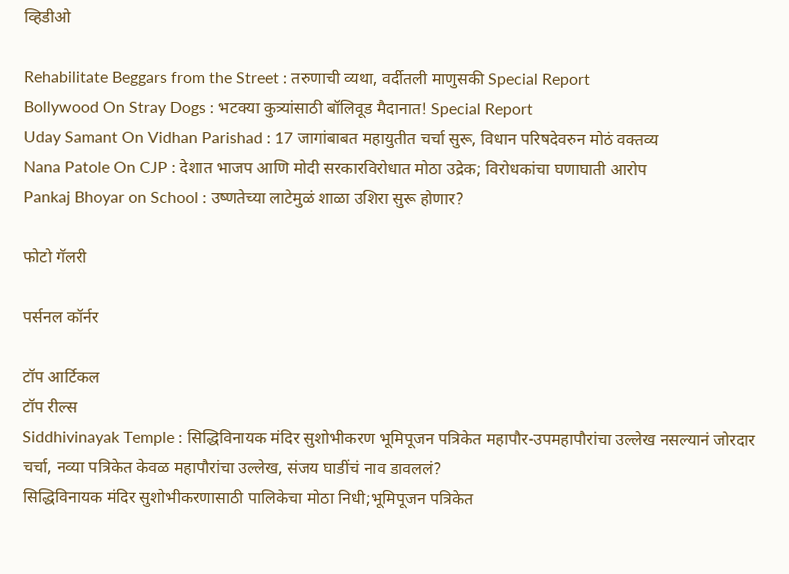व्हिडीओ

Rehabilitate Beggars from the Street : तरुणाची व्यथा, वर्दीतली माणुसकी Special Report
Bollywood On Stray Dogs : भटक्या कुत्र्यांसाठी बॉलिवूड मैदानात! Special Report
Uday Samant On Vidhan Parishad : 17 जागांबाबत महायुतीत चर्चा सुरू, विधान परिषदेवरुन मोठं वक्तव्य
Nana Patole On CJP : देशात भाजप आणि मोदी सरकारविरोधात मोठा उद्रेक; विरोधकांचा घणाघाती आरोप
Pankaj Bhoyar on School : उष्णतेच्या लाटेमुळं शाळा उशिरा सुरू होणार?

फोटो गॅलरी

पर्सनल कॉर्नर

टॉप आर्टिकल
टॉप रील्स
Siddhivinayak Temple : सिद्धिविनायक मंदिर सुशोभीकरण भूमिपूजन पत्रिकेत महापौर-उपमहापौरांचा उल्लेख नसल्यानं जोरदार चर्चा, नव्या पत्रिकेत केवळ महापौरांचा उल्लेख, संजय घाडींचं नाव डावललं?
सिद्धिविनायक मंदिर सुशोभीकरणासाठी पालिकेचा मोठा निधी;भूमिपूजन पत्रिकेत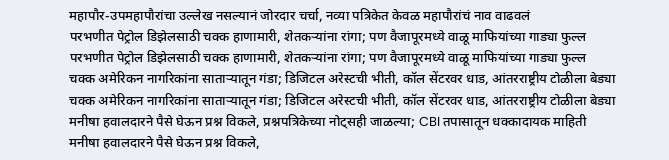महापौर-उपमहापौरांचा उल्लेख नसल्यानं जोरदार चर्चा, नव्या पत्रिकेत केवळ महापौरांचं नाव वाढवलं
परभणीत पेट्रोल डिझेलसाठी चक्क हाणामारी, शेतकऱ्यांना रांगा; पण वैजापूरमध्ये वाळू माफियांच्या गाड्या फुल्ल
परभणीत पेट्रोल डिझेलसाठी चक्क हाणामारी, शेतकऱ्यांना रांगा; पण वैजापूरमध्ये वाळू माफियांच्या गाड्या फुल्ल
चक्क अमेरिकन नागरिकांना साताऱ्यातून गंडा; डिजिटल अरेस्टची भीती, कॉल सेंटरवर धाड, आंतरराष्ट्रीय टोळीला बेड्या
चक्क अमेरिकन नागरिकांना साताऱ्यातून गंडा; डिजिटल अरेस्टची भीती, कॉल सेंटरवर धाड, आंतरराष्ट्रीय टोळीला बेड्या
मनीषा हवालदारने पैसे घेऊन प्रश्न विकले, प्रश्नपत्रिकेच्या नोट्सही जाळल्या; CBI तपासातून धक्कादायक माहिती
मनीषा हवालदारने पैसे घेऊन प्रश्न विकले,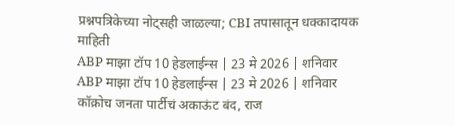प्रश्नपत्रिकेच्या नोट्सही जाळल्या; CBI तपासातून धक्कादायक माहिती
ABP माझा टॉप 10 हेडलाईन्स | 23 मे 2026 | शनिवार
ABP माझा टॉप 10 हेडलाईन्स | 23 मे 2026 | शनिवार
कॉक्रोच जनता पार्टीचं अकाऊंट बंद, राज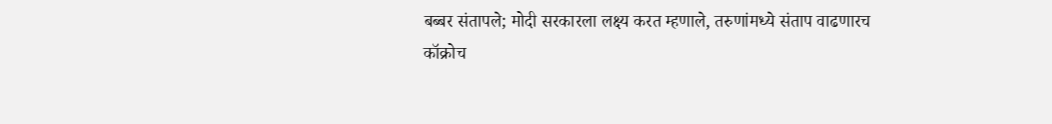बब्बर संतापले; मोदी सरकारला लक्ष्य करत म्हणाले, तरुणांमध्ये संताप वाढणारच
कॉक्रोच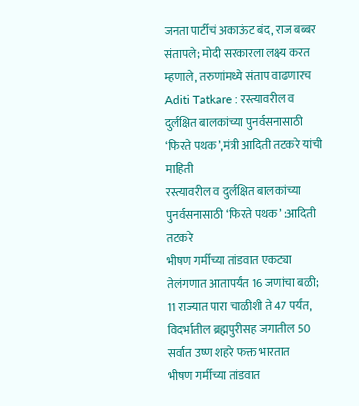जनता पार्टीचं अकाऊंट बंद, राज बब्बर संतापले; मोदी सरकारला लक्ष्य करत म्हणाले, तरुणांमध्ये संताप वाढणारच
Aditi Tatkare : रस्त्यावरील व दुर्लक्षित बालकांच्या पुनर्वसनासाठी ‘फिरते पथक’,मंत्री आदिती तटकरे यांची माहिती
रस्त्यावरील व दुर्लक्षित बालकांच्या पुनर्वसनासाठी ‘फिरते पथक’ :आदिती तटकरे
भीषण गर्मीच्या तांडवात एकट्या तेलंगणात आतापर्यंत 16 जणांचा बळी; 11 राज्यात पारा चाळीशी ते 47 पर्यंत, विदर्भातील ब्रह्मपुरीसह जगातील 50 सर्वात उष्ण शहरे फक्त भारतात
भीषण गर्मीच्या तांडवात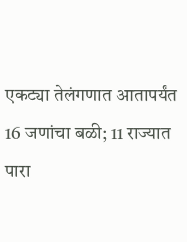एकट्या तेलंगणात आतापर्यंत 16 जणांचा बळी; 11 राज्यात पारा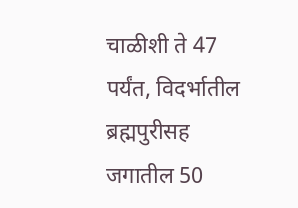चाळीशी ते 47 पर्यंत, विदर्भातील ब्रह्मपुरीसह जगातील 50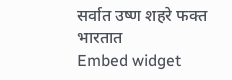सर्वात उष्ण शहरे फक्त भारतात
Embed widget